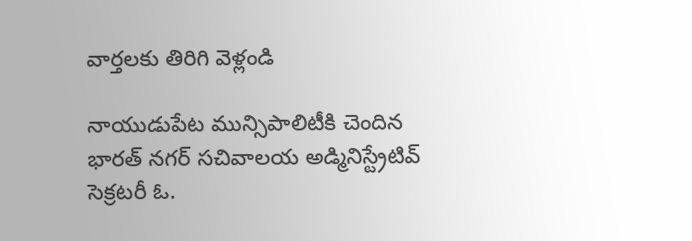వార్తలకు తిరిగి వెళ్లండి

నాయుడుపేట మున్సిపాలిటీకి చెందిన భారత్ నగర్ సచివాలయ అడ్మినిస్ట్రేటివ్ సెక్రటరీ ఓ.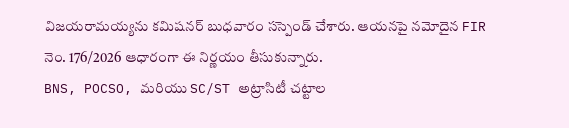విజయరామయ్యను కమిషనర్ బుధవారం సస్పెండ్ చేశారు. ఆయనపై నమోదైన FIR నెం. 176/2026 ఆధారంగా ఈ నిర్ణయం తీసుకున్నారు.
BNS, POCSO, మరియు SC/ST అట్రాసిటీ చట్టాల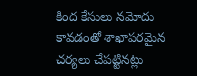కింద కేసులు నమోదు కావడంతో శాఖాపరమైన చర్యలు చేపట్టినట్లు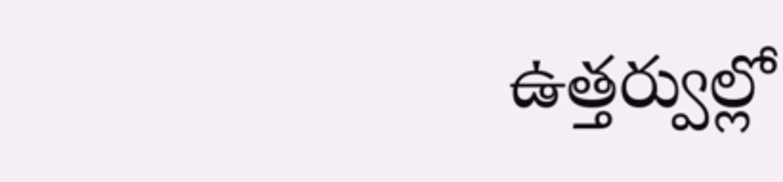ఉత్తర్వుల్లో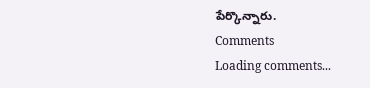పేర్కొన్నారు.
Comments
Loading comments...